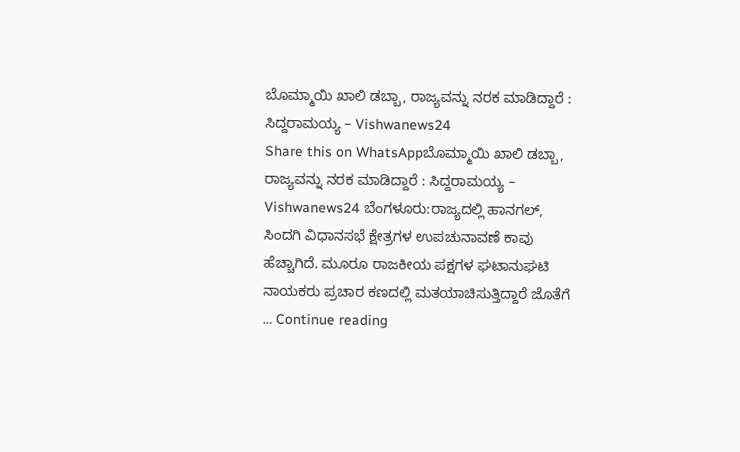ಬೊಮ್ಮಾಯಿ ಖಾಲಿ ಡಬ್ಬಾ, ರಾಜ್ಯವನ್ನು ನರಕ ಮಾಡಿದ್ದಾರೆ : ಸಿದ್ದರಾಮಯ್ಯ – Vishwanews24
Share this on WhatsAppಬೊಮ್ಮಾಯಿ ಖಾಲಿ ಡಬ್ಬಾ, ರಾಜ್ಯವನ್ನು ನರಕ ಮಾಡಿದ್ದಾರೆ : ಸಿದ್ದರಾಮಯ್ಯ – Vishwanews24 ಬೆಂಗಳೂರು:ರಾಜ್ಯದಲ್ಲಿ ಹಾನಗಲ್, ಸಿಂದಗಿ ವಿಧಾನಸಭೆ ಕ್ಷೇತ್ರಗಳ ಉಪಚುನಾವಣೆ ಕಾವು ಹೆಚ್ಚಾಗಿದೆ. ಮೂರೂ ರಾಜಕೀಯ ಪಕ್ಷಗಳ ಘಟಾನುಘಟಿ ನಾಯಕರು ಪ್ರಚಾರ ಕಣದಲ್ಲಿ ಮತಯಾಚಿಸುತ್ತಿದ್ದಾರೆ ಜೊತೆಗೆ … Continue reading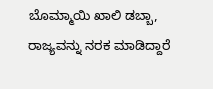ಬೊಮ್ಮಾಯಿ ಖಾಲಿ ಡಬ್ಬಾ, ರಾಜ್ಯವನ್ನು ನರಕ ಮಾಡಿದ್ದಾರೆ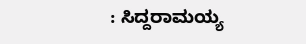: ಸಿದ್ದರಾಮಯ್ಯ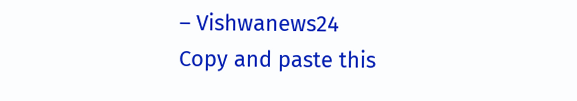– Vishwanews24
Copy and paste this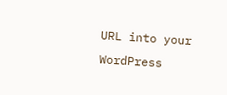URL into your WordPress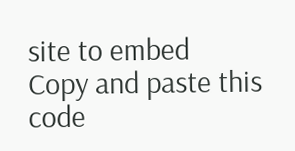site to embed
Copy and paste this code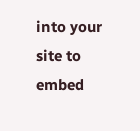into your site to embed